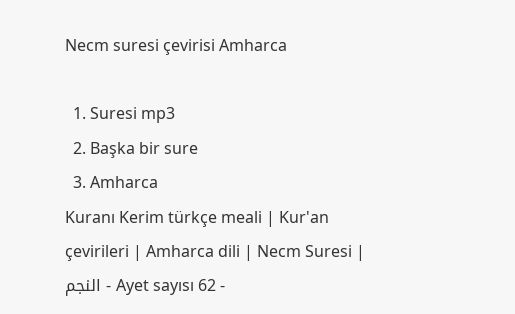Necm suresi çevirisi Amharca

  1. Suresi mp3
  2. Başka bir sure
  3. Amharca
Kuranı Kerim türkçe meali | Kur'an çevirileri | Amharca dili | Necm Suresi | النجم - Ayet sayısı 62 -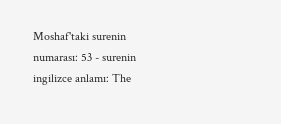Moshaf'taki surenin numarası: 53 - surenin ingilizce anlamı: The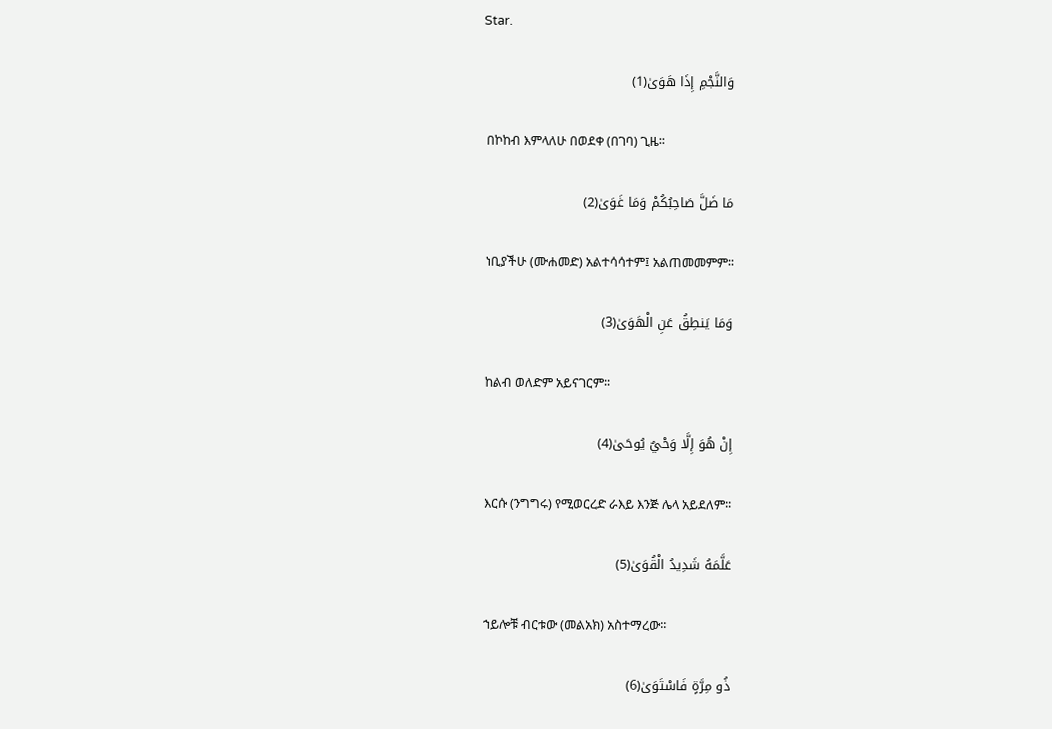Star.

وَالنَّجْمِ إِذَا هَوَىٰ(1)

 በኮከብ እምላለሁ በወደቀ (በገባ) ጊዜ፡፡

مَا ضَلَّ صَاحِبُكُمْ وَمَا غَوَىٰ(2)

 ነቢያችሁ (ሙሐመድ) አልተሳሳተም፤ አልጠመመምም፡፡

وَمَا يَنطِقُ عَنِ الْهَوَىٰ(3)

 ከልብ ወለድም አይናገርም፡፡

إِنْ هُوَ إِلَّا وَحْيٌ يُوحَىٰ(4)

 እርሱ (ንግግሩ) የሚወርረድ ራእይ እንጅ ሌላ አይደለም፡፡

عَلَّمَهُ شَدِيدُ الْقُوَىٰ(5)

 ኀይሎቹ ብርቱው (መልአክ) አስተማረው፡፡

ذُو مِرَّةٍ فَاسْتَوَىٰ(6)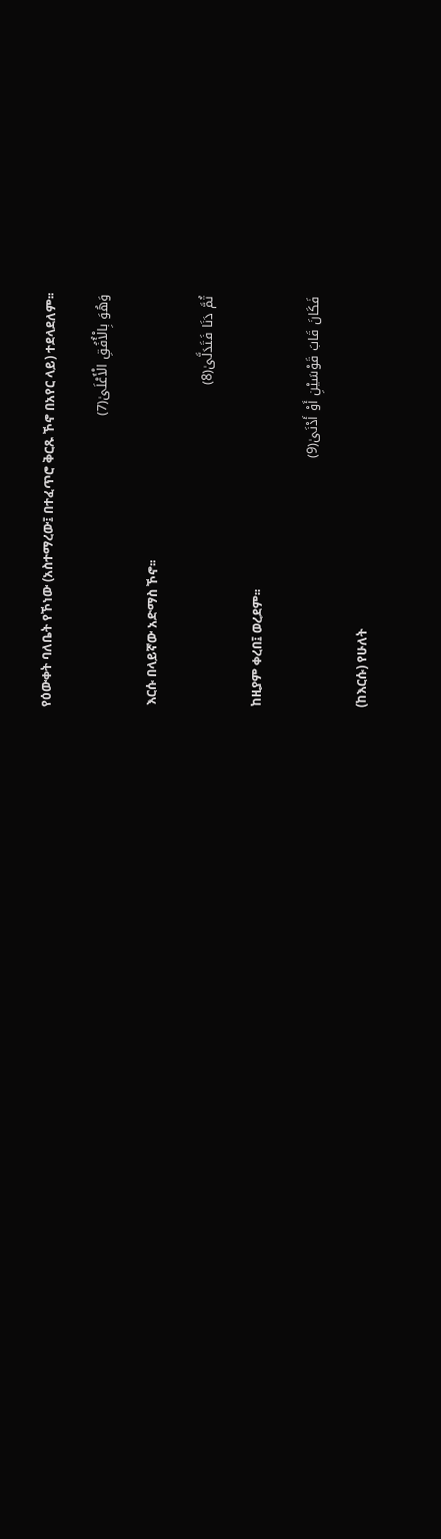የዕውቀት ባለቤት የኾነው (አስተማረው፤ በተፈጥሮ ቅርጹ ኾኖ በአየር ላይ) ተደላደለም፡፡

وَهُوَ بِالْأُفُقِ الْأَعْلَىٰ(7)

 እርሱ በላይኛው አድማስ ኾኖ፡፡

ثُمَّ دَنَا فَتَدَلَّىٰ(8)

 ከዚያም ቀረበ፤ ወረደም፡፡

فَكَانَ قَابَ قَوْسَيْنِ أَوْ أَدْنَىٰ(9)

 (ከእርሱ) የሁለት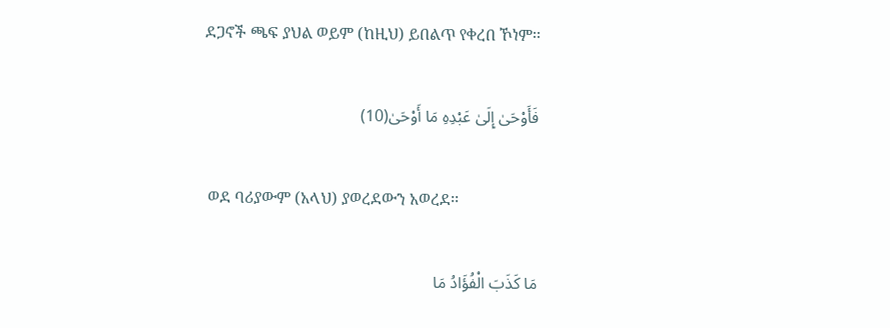ደጋኖች ጫፍ ያህል ወይም (ከዚህ) ይበልጥ የቀረበ ኾነም፡፡

فَأَوْحَىٰ إِلَىٰ عَبْدِهِ مَا أَوْحَىٰ(10)

 ወደ ባሪያውም (አላህ) ያወረደውን አወረደ፡፡

مَا كَذَبَ الْفُؤَادُ مَا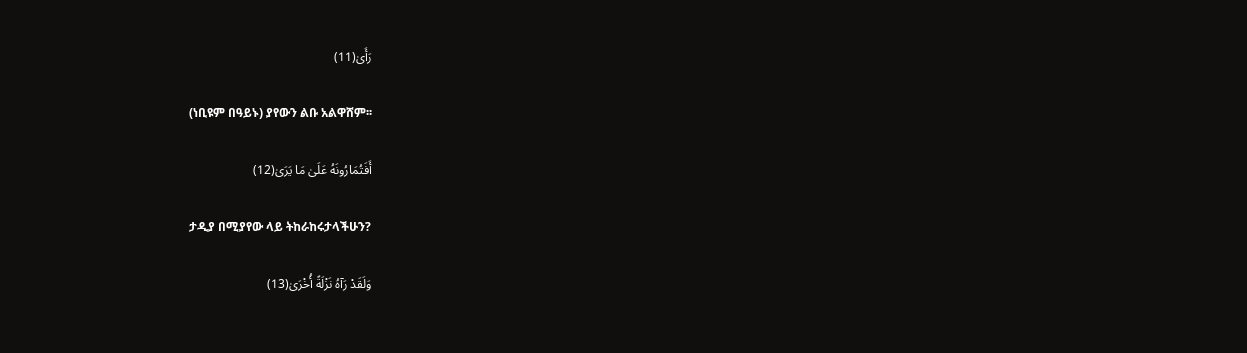رَأَىٰ(11)

 (ነቢዩም በዓይኑ) ያየውን ልቡ አልዋሸም፡፡

أَفَتُمَارُونَهُ عَلَىٰ مَا يَرَىٰ(12)

 ታዲያ በሚያየው ላይ ትከራከሩታላችሁን?

وَلَقَدْ رَآهُ نَزْلَةً أُخْرَىٰ(13)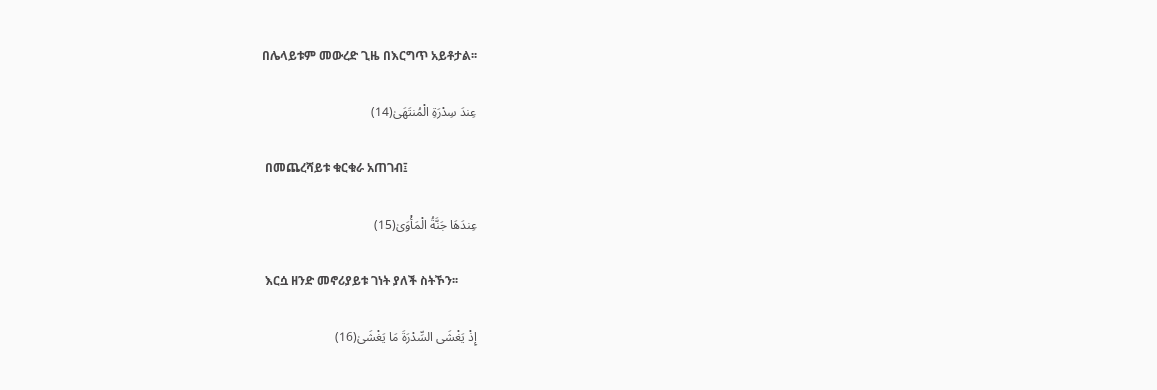በሌላይቱም መውረድ ጊዜ በእርግጥ አይቶታል፡፡

عِندَ سِدْرَةِ الْمُنتَهَىٰ(14)

 በመጨረሻይቱ ቁርቁራ አጠገብ፤

عِندَهَا جَنَّةُ الْمَأْوَىٰ(15)

 እርሷ ዘንድ መኖሪያይቱ ገነት ያለች ስትኾን፡፡

إِذْ يَغْشَى السِّدْرَةَ مَا يَغْشَىٰ(16)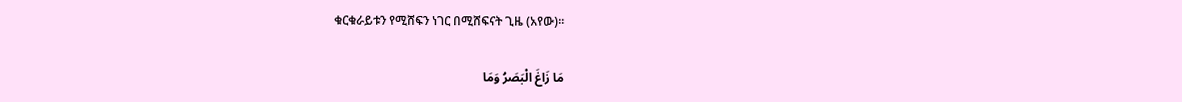ቁርቁራይቱን የሚሸፍን ነገር በሚሸፍናት ጊዜ (አየው)፡፡

مَا زَاغَ الْبَصَرُ وَمَا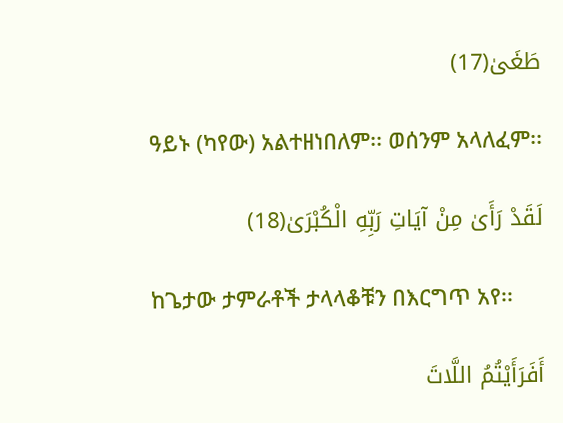طَغَىٰ(17)

 ዓይኑ (ካየው) አልተዘነበለም፡፡ ወሰንም አላለፈም፡፡

لَقَدْ رَأَىٰ مِنْ آيَاتِ رَبِّهِ الْكُبْرَىٰ(18)

 ከጌታው ታምራቶች ታላላቆቹን በእርግጥ አየ፡፡

أَفَرَأَيْتُمُ اللَّاتَ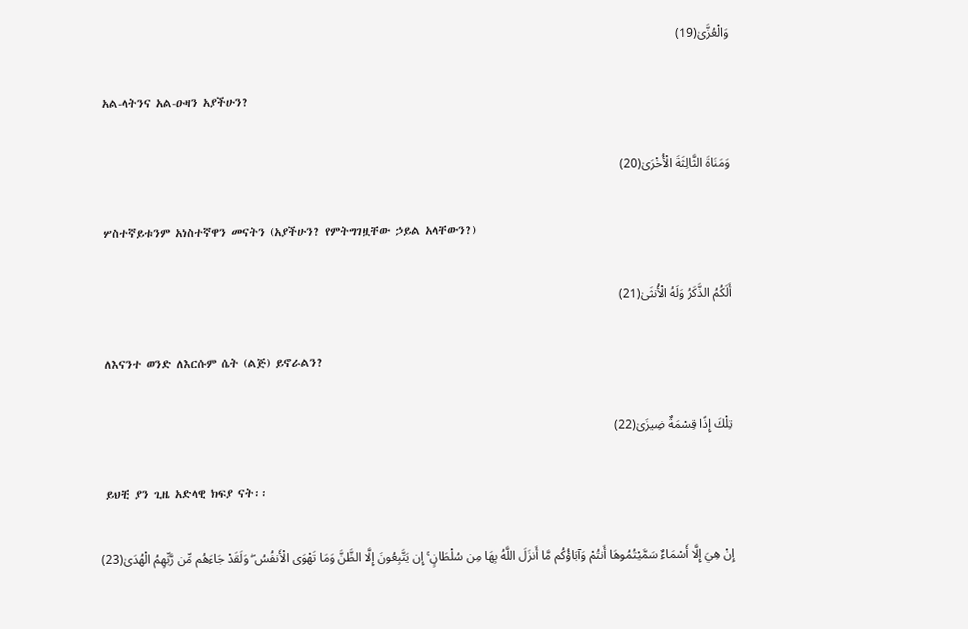وَالْعُزَّىٰ(19)

 አል-ላትንና አል-ዑዛን አያችሁን?

وَمَنَاةَ الثَّالِثَةَ الْأُخْرَىٰ(20)

 ሦስተኛይቱንም አነስተኛዋን መናትን (አያችሁን? የምትግገዟቸው ኃይል አላቸውን?)

أَلَكُمُ الذَّكَرُ وَلَهُ الْأُنثَىٰ(21)

 ለእናንተ ወንድ ለእርሱም ሴት (ልጅ) ይኖራልን?

تِلْكَ إِذًا قِسْمَةٌ ضِيزَىٰ(22)

 ይህቺ ያን ጊዜ አድላዊ ክፍያ ናት፡፡

إِنْ هِيَ إِلَّا أَسْمَاءٌ سَمَّيْتُمُوهَا أَنتُمْ وَآبَاؤُكُم مَّا أَنزَلَ اللَّهُ بِهَا مِن سُلْطَانٍ ۚ إِن يَتَّبِعُونَ إِلَّا الظَّنَّ وَمَا تَهْوَى الْأَنفُسُ ۖ وَلَقَدْ جَاءَهُم مِّن رَّبِّهِمُ الْهُدَىٰ(23)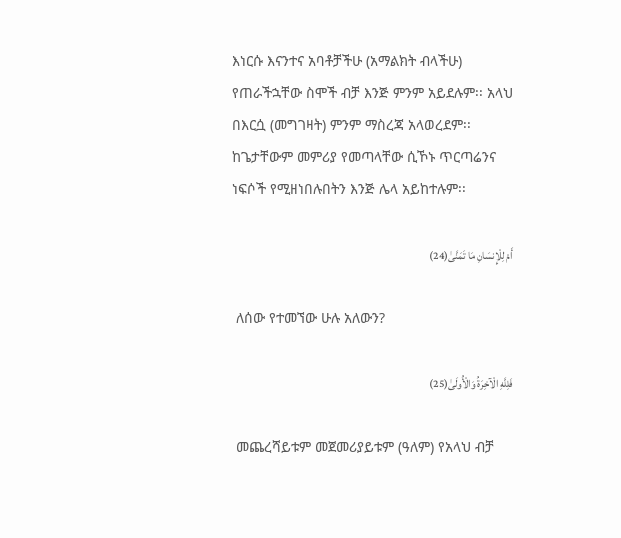እነርሱ እናንተና አባቶቻችሁ (አማልክት ብላችሁ) የጠራችኋቸው ስሞች ብቻ እንጅ ምንም አይደሉም፡፡ አላህ በእርሷ (መግገዛት) ምንም ማስረጃ አላወረደም፡፡ ከጌታቸውም መምሪያ የመጣላቸው ሲኾኑ ጥርጣሬንና ነፍሶች የሚዘነበሉበትን እንጅ ሌላ አይከተሉም፡፡

أَمْ لِلْإِنسَانِ مَا تَمَنَّىٰ(24)

 ለሰው የተመኘው ሁሉ አለውን?

فَلِلَّهِ الْآخِرَةُ وَالْأُولَىٰ(25)

 መጨረሻይቱም መጀመሪያይቱም (ዓለም) የአላህ ብቻ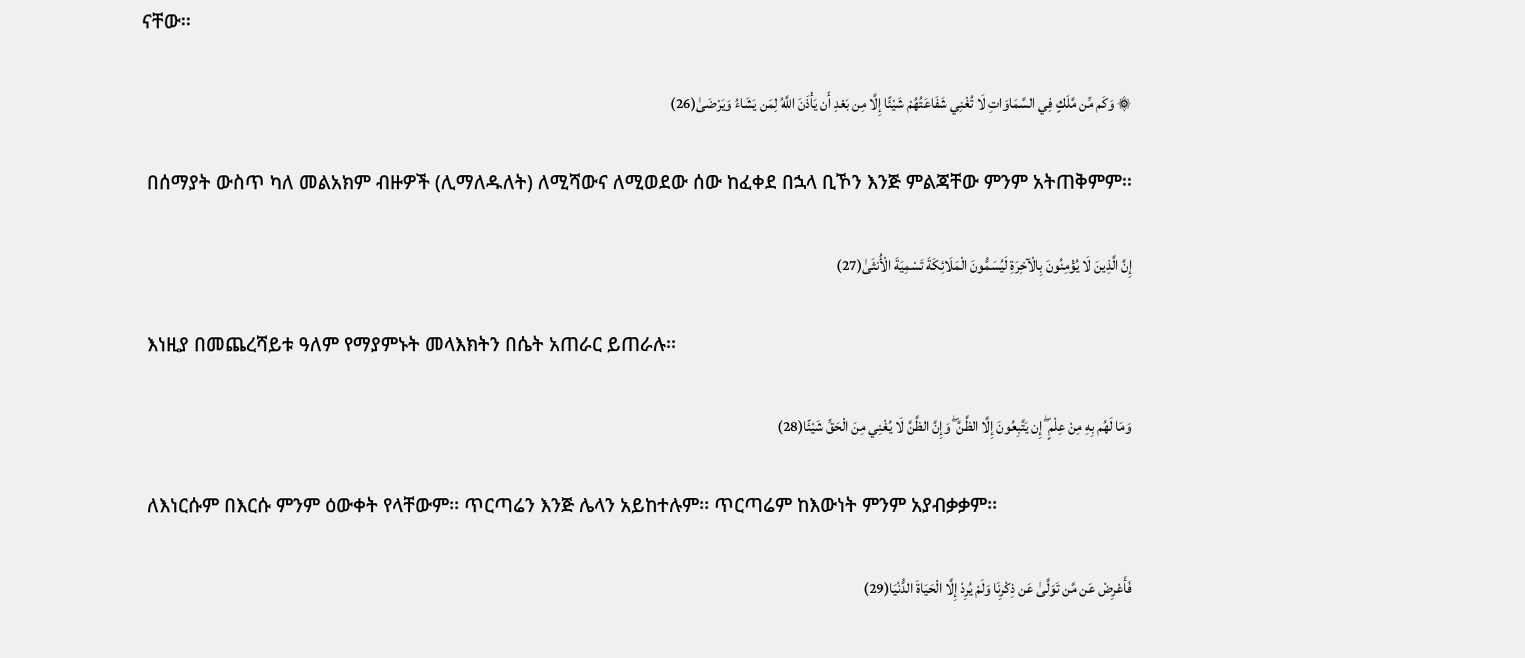ናቸው፡፡

۞ وَكَم مِّن مَّلَكٍ فِي السَّمَاوَاتِ لَا تُغْنِي شَفَاعَتُهُمْ شَيْئًا إِلَّا مِن بَعْدِ أَن يَأْذَنَ اللَّهُ لِمَن يَشَاءُ وَيَرْضَىٰ(26)

 በሰማያት ውስጥ ካለ መልአክም ብዙዎች (ሊማለዱለት) ለሚሻውና ለሚወደው ሰው ከፈቀደ በኋላ ቢኾን እንጅ ምልጃቸው ምንም አትጠቅምም፡፡

إِنَّ الَّذِينَ لَا يُؤْمِنُونَ بِالْآخِرَةِ لَيُسَمُّونَ الْمَلَائِكَةَ تَسْمِيَةَ الْأُنثَىٰ(27)

 እነዚያ በመጨረሻይቱ ዓለም የማያምኑት መላእክትን በሴት አጠራር ይጠራሉ፡፡

وَمَا لَهُم بِهِ مِنْ عِلْمٍ ۖ إِن يَتَّبِعُونَ إِلَّا الظَّنَّ ۖ وَإِنَّ الظَّنَّ لَا يُغْنِي مِنَ الْحَقِّ شَيْئًا(28)

 ለእነርሱም በእርሱ ምንም ዕውቀት የላቸውም፡፡ ጥርጣሬን እንጅ ሌላን አይከተሉም፡፡ ጥርጣሬም ከእውነት ምንም አያብቃቃም፡፡

فَأَعْرِضْ عَن مَّن تَوَلَّىٰ عَن ذِكْرِنَا وَلَمْ يُرِدْ إِلَّا الْحَيَاةَ الدُّنْيَا(29)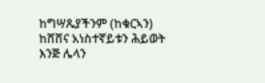ከግሣጼያችንም (ከቁርኣን) ከሸሸና አነስተኛይቱን ሕይወት እንጅ ሌላን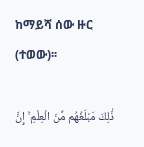ከማይሻ ሰው ዙር (ተወው)፡፡

ذَٰلِكَ مَبْلَغُهُم مِّنَ الْعِلْمِ ۚ إِنَّ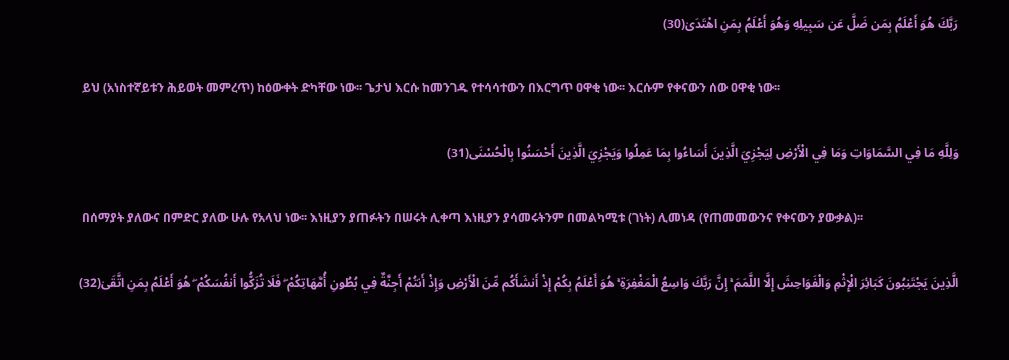رَبَّكَ هُوَ أَعْلَمُ بِمَن ضَلَّ عَن سَبِيلِهِ وَهُوَ أَعْلَمُ بِمَنِ اهْتَدَىٰ(30)

 ይህ (አነስተኛይቱን ሕይወት መምረጥ) ከዕውቀት ድካቸው ነው፡፡ ጌታህ እርሱ ከመንገዱ የተሳሳተውን በእርግጥ ዐዋቂ ነው፡፡ እርሱም የቀናውን ሰው ዐዋቂ ነው፡፡

وَلِلَّهِ مَا فِي السَّمَاوَاتِ وَمَا فِي الْأَرْضِ لِيَجْزِيَ الَّذِينَ أَسَاءُوا بِمَا عَمِلُوا وَيَجْزِيَ الَّذِينَ أَحْسَنُوا بِالْحُسْنَى(31)

 በሰማያት ያለውና በምድር ያለው ሁሉ የአላህ ነው፡፡ እነዚያን ያጠፉትን በሠሩት ሊቀጣ እነዚያን ያሳመሩትንም በመልካሚቱ (ገነት) ሊመነዳ (የጠመመውንና የቀናውን ያውቃል)፡፡

الَّذِينَ يَجْتَنِبُونَ كَبَائِرَ الْإِثْمِ وَالْفَوَاحِشَ إِلَّا اللَّمَمَ ۚ إِنَّ رَبَّكَ وَاسِعُ الْمَغْفِرَةِ ۚ هُوَ أَعْلَمُ بِكُمْ إِذْ أَنشَأَكُم مِّنَ الْأَرْضِ وَإِذْ أَنتُمْ أَجِنَّةٌ فِي بُطُونِ أُمَّهَاتِكُمْ ۖ فَلَا تُزَكُّوا أَنفُسَكُمْ ۖ هُوَ أَعْلَمُ بِمَنِ اتَّقَىٰ(32)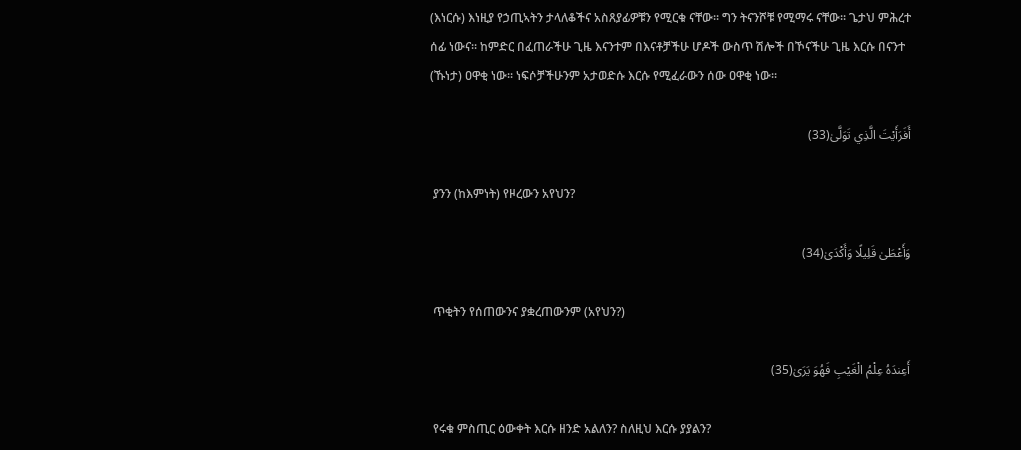(እነርሱ) እነዚያ የኃጢኣትን ታላለቆችና አስጸያፊዎቹን የሚርቁ ናቸው፡፡ ግን ትናንሾቹ የሚማሩ ናቸው፡፡ ጌታህ ምሕረተ ሰፊ ነውና፡፡ ከምድር በፈጠራችሁ ጊዜ እናንተም በእናቶቻችሁ ሆዶች ውስጥ ሽሎች በኾናችሁ ጊዜ እርሱ በናንተ (ኹነታ) ዐዋቂ ነው፡፡ ነፍሶቻችሁንም አታወድሱ እርሱ የሚፈራውን ሰው ዐዋቂ ነው፡፡

أَفَرَأَيْتَ الَّذِي تَوَلَّىٰ(33)

 ያንን (ከእምነት) የዞረውን አየህን?

وَأَعْطَىٰ قَلِيلًا وَأَكْدَىٰ(34)

 ጥቂትን የሰጠውንና ያቋረጠውንም (አየህን?)

أَعِندَهُ عِلْمُ الْغَيْبِ فَهُوَ يَرَىٰ(35)

 የሩቁ ምስጢር ዕውቀት እርሱ ዘንድ አልለን? ስለዚህ እርሱ ያያልን?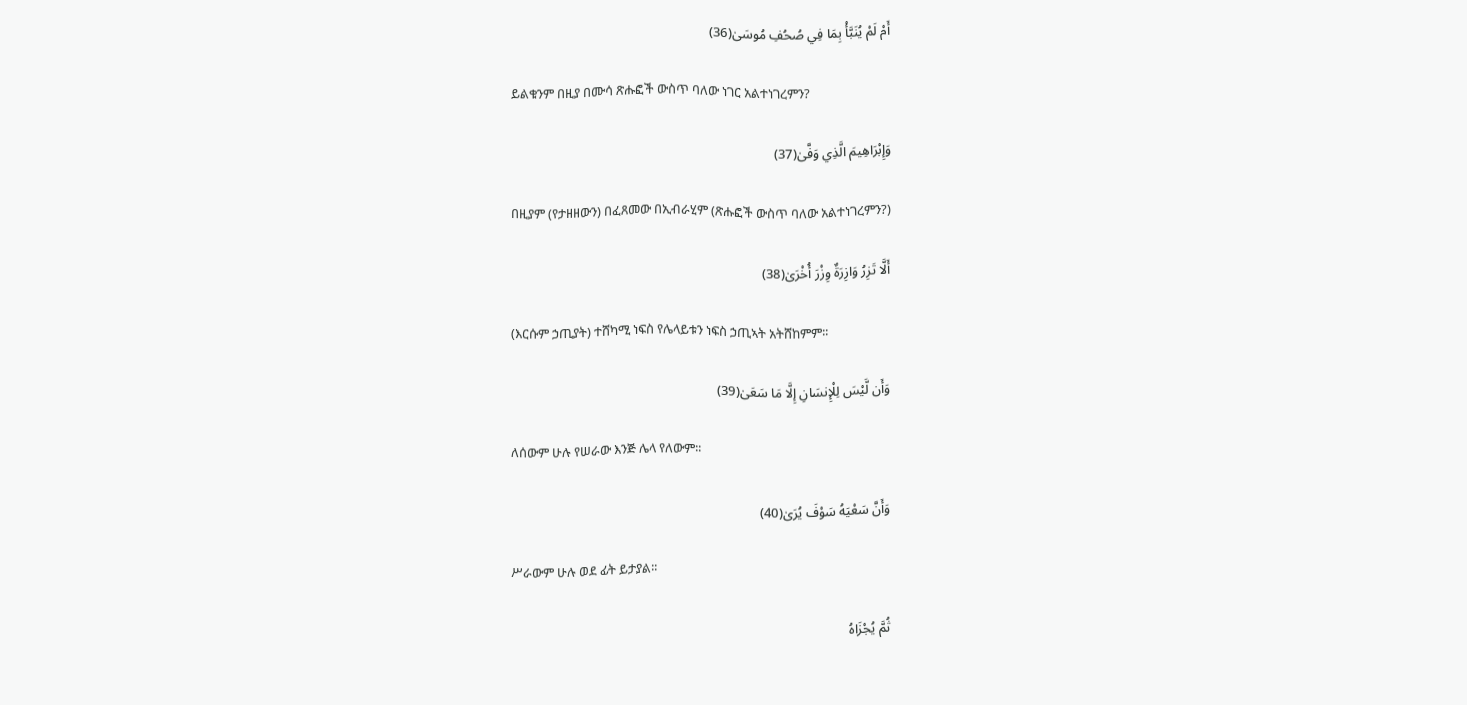أَمْ لَمْ يُنَبَّأْ بِمَا فِي صُحُفِ مُوسَىٰ(36)

 ይልቁንም በዚያ በሙሳ ጽሑፎች ውስጥ ባለው ነገር አልተነገረምን?

وَإِبْرَاهِيمَ الَّذِي وَفَّىٰ(37)

 በዚያም (የታዘዘውን) በፈጸመው በኢብራሂም (ጽሑፎች ውስጥ ባለው አልተነገረምን?)

أَلَّا تَزِرُ وَازِرَةٌ وِزْرَ أُخْرَىٰ(38)

 (እርሱም ኃጢያት) ተሸካሚ ነፍስ የሌላይቱን ነፍስ ኃጢኣት አትሸከምም፡፡

وَأَن لَّيْسَ لِلْإِنسَانِ إِلَّا مَا سَعَىٰ(39)

 ለሰውም ሁሉ የሠራው እንጅ ሌላ የለውም፡፡

وَأَنَّ سَعْيَهُ سَوْفَ يُرَىٰ(40)

 ሥራውም ሁሉ ወደ ፊት ይታያል፡፡

ثُمَّ يُجْزَاهُ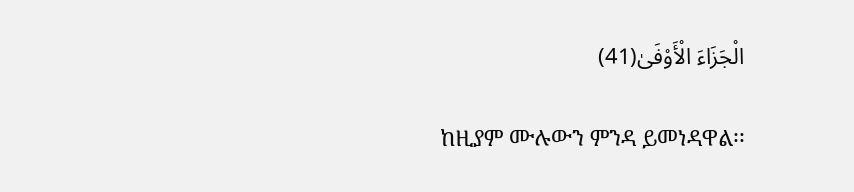الْجَزَاءَ الْأَوْفَىٰ(41)

 ከዚያም ሙሉውን ምንዳ ይመነዳዋል፡፡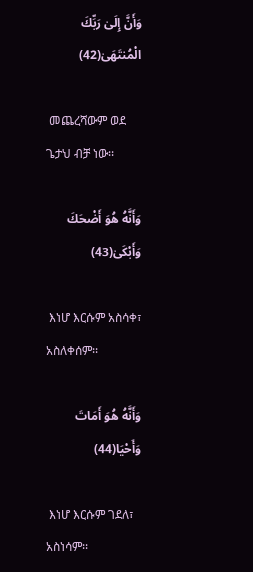وَأَنَّ إِلَىٰ رَبِّكَ الْمُنتَهَىٰ(42)

 መጨረሻውም ወደ ጌታህ ብቻ ነው፡፡

وَأَنَّهُ هُوَ أَضْحَكَ وَأَبْكَىٰ(43)

 እነሆ እርሱም አስሳቀ፣ አስለቀሰም፡፡

وَأَنَّهُ هُوَ أَمَاتَ وَأَحْيَا(44)

 እነሆ እርሱም ገደለ፣ አስነሳም፡፡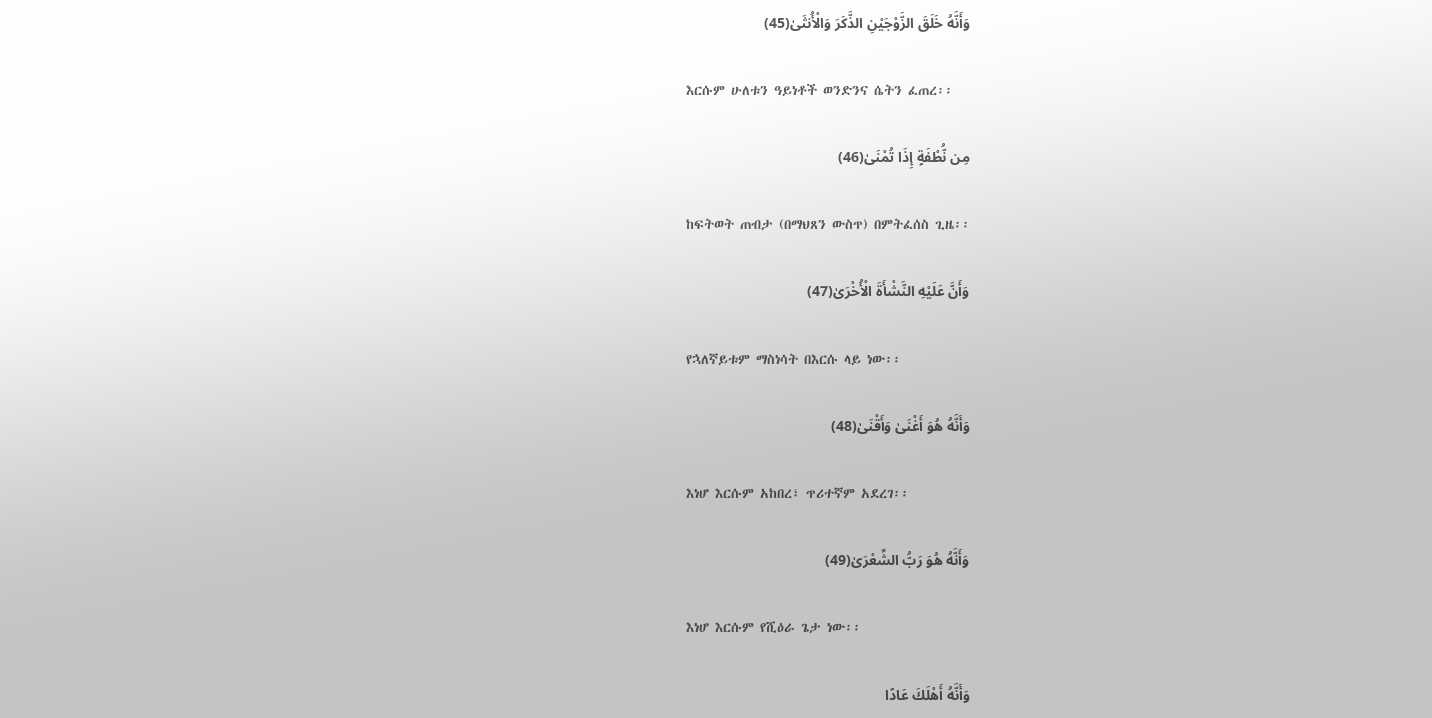وَأَنَّهُ خَلَقَ الزَّوْجَيْنِ الذَّكَرَ وَالْأُنثَىٰ(45)

 እርሱም ሁለቱን ዓይነቶች ወንድንና ሴትን ፈጠረ፡፡

مِن نُّطْفَةٍ إِذَا تُمْنَىٰ(46)

 ከፍትወት ጠብታ (በማህጸን ውስጥ) በምትፈሰስ ጊዜ፡፡

وَأَنَّ عَلَيْهِ النَّشْأَةَ الْأُخْرَىٰ(47)

 የኋለኛይቱም ማስነሳት በእርሱ ላይ ነው፡፡

وَأَنَّهُ هُوَ أَغْنَىٰ وَأَقْنَىٰ(48)

 እነሆ እርሱም አከበረ፣ ጥሪተኛም አደረገ፡፡

وَأَنَّهُ هُوَ رَبُّ الشِّعْرَىٰ(49)

 እነሆ እርሱም የሺዕራ ጌታ ነው፡፡

وَأَنَّهُ أَهْلَكَ عَادًا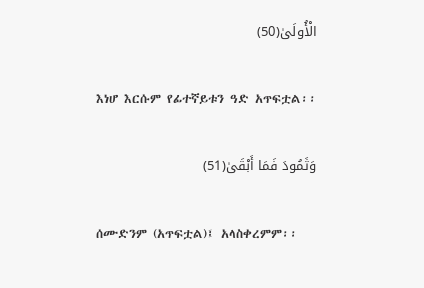الْأُولَىٰ(50)

 እነሆ እርሱም የፊተኛይቱን ዓድ አጥፍቷል፡፡

وَثَمُودَ فَمَا أَبْقَىٰ(51)

 ሰሙድንም (አጥፍቷል)፤ አላስቀረምም፡፡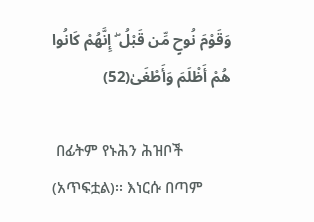وَقَوْمَ نُوحٍ مِّن قَبْلُ ۖ إِنَّهُمْ كَانُوا هُمْ أَظْلَمَ وَأَطْغَىٰ(52)

 በፊትም የኑሕን ሕዝቦች (አጥፍቷል)፡፡ እነርሱ በጣም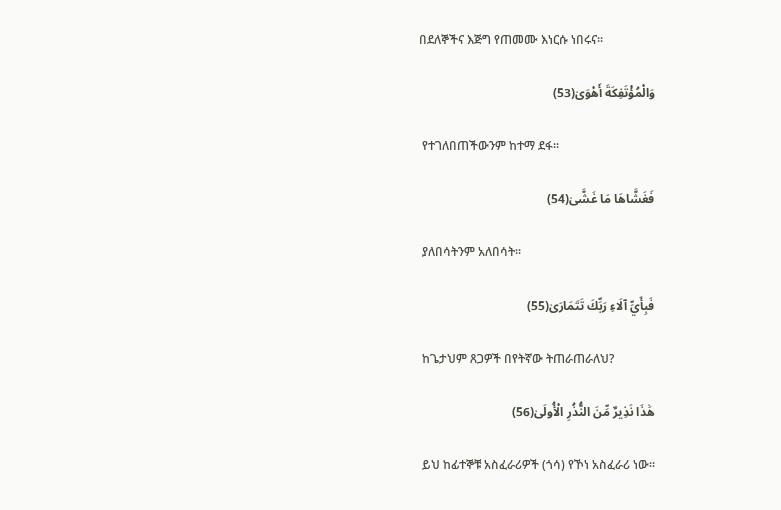በደለኞችና እጅግ የጠመሙ እነርሱ ነበሩና፡፡

وَالْمُؤْتَفِكَةَ أَهْوَىٰ(53)

 የተገለበጠችውንም ከተማ ደፋ፡፡

فَغَشَّاهَا مَا غَشَّىٰ(54)

 ያለበሳትንም አለበሳት፡፡

فَبِأَيِّ آلَاءِ رَبِّكَ تَتَمَارَىٰ(55)

 ከጌታህም ጸጋዎች በየትኛው ትጠራጠራለህ?

هَٰذَا نَذِيرٌ مِّنَ النُّذُرِ الْأُولَىٰ(56)

 ይህ ከፊተኞቹ አስፈራሪዎች (ጎሳ) የኾነ አስፈራሪ ነው፡፡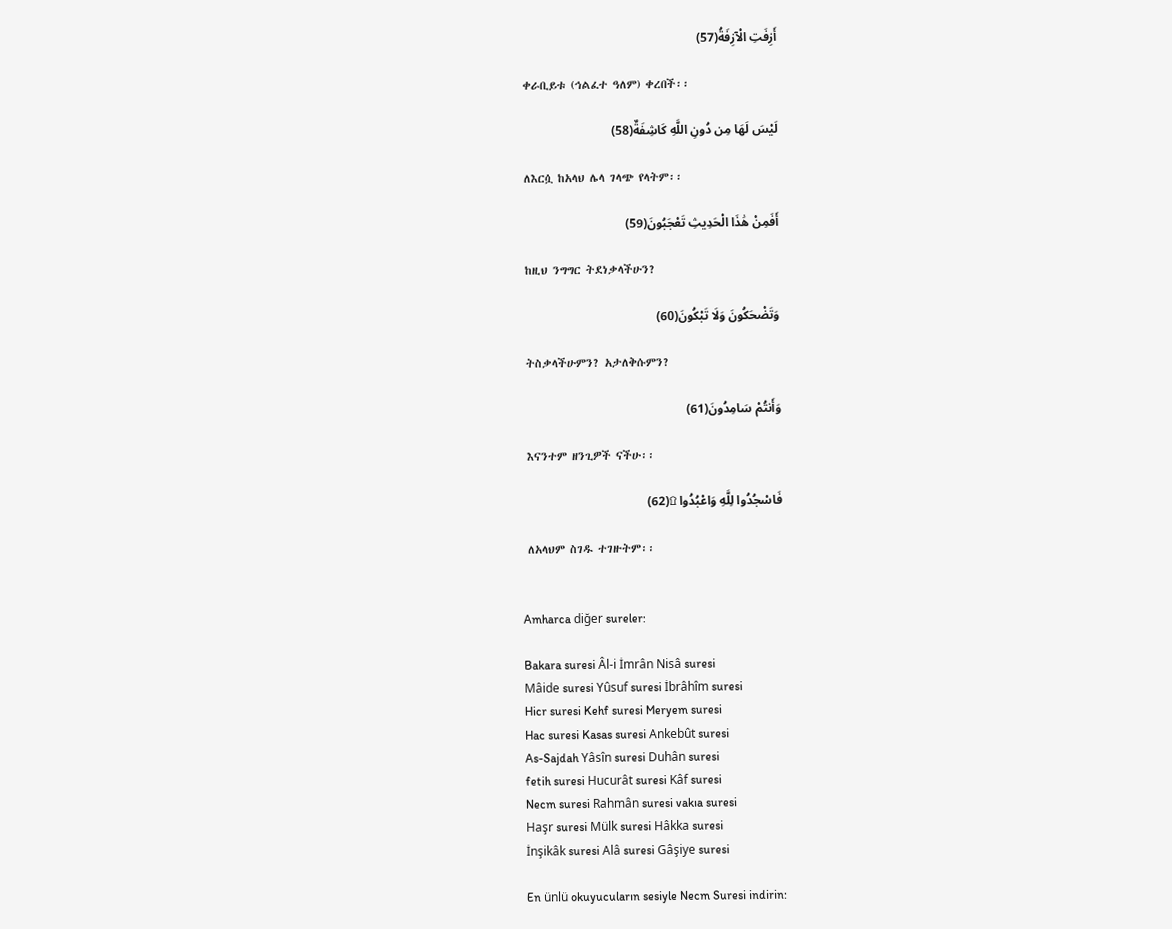أَزِفَتِ الْآزِفَةُ(57)

 ቀራቢይቱ (ኅልፈተ ዓለም) ቀረበች፡፡

لَيْسَ لَهَا مِن دُونِ اللَّهِ كَاشِفَةٌ(58)

 ለእርሷ ከአላህ ሌላ ገላጭ የላትም፡፡

أَفَمِنْ هَٰذَا الْحَدِيثِ تَعْجَبُونَ(59)

 ከዚህ ንግግር ትደነቃላችሁን?

وَتَضْحَكُونَ وَلَا تَبْكُونَ(60)

 ትስቃላችሁምን? አታለቅሱምን?

وَأَنتُمْ سَامِدُونَ(61)

 እናንተም ዘንጊዎች ናችሁ፡፡

فَاسْجُدُوا لِلَّهِ وَاعْبُدُوا ۩(62)

 ለአላህም ስገዱ ተገዙትም፡፡


Amharca diğer sureler:

Bakara suresi Âl-i İmrân Nisâ suresi
Mâide suresi Yûsuf suresi İbrâhîm suresi
Hicr suresi Kehf suresi Meryem suresi
Hac suresi Kasas suresi Ankebût suresi
As-Sajdah Yâsîn suresi Duhân suresi
fetih suresi Hucurât suresi Kâf suresi
Necm suresi Rahmân suresi vakıa suresi
Haşr suresi Mülk suresi Hâkka suresi
İnşikâk suresi Alâ suresi Gâşiye suresi

En ünlü okuyucuların sesiyle Necm Suresi indirin: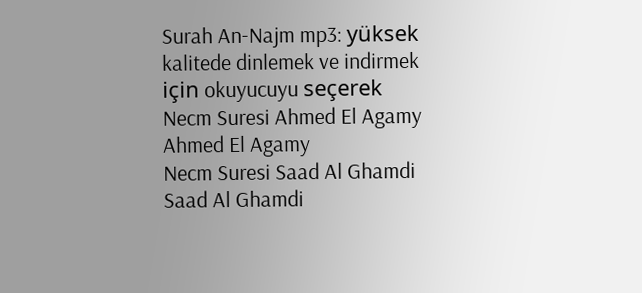Surah An-Najm mp3: yüksek kalitede dinlemek ve indirmek için okuyucuyu seçerek
Necm Suresi Ahmed El Agamy
Ahmed El Agamy
Necm Suresi Saad Al Ghamdi
Saad Al Ghamdi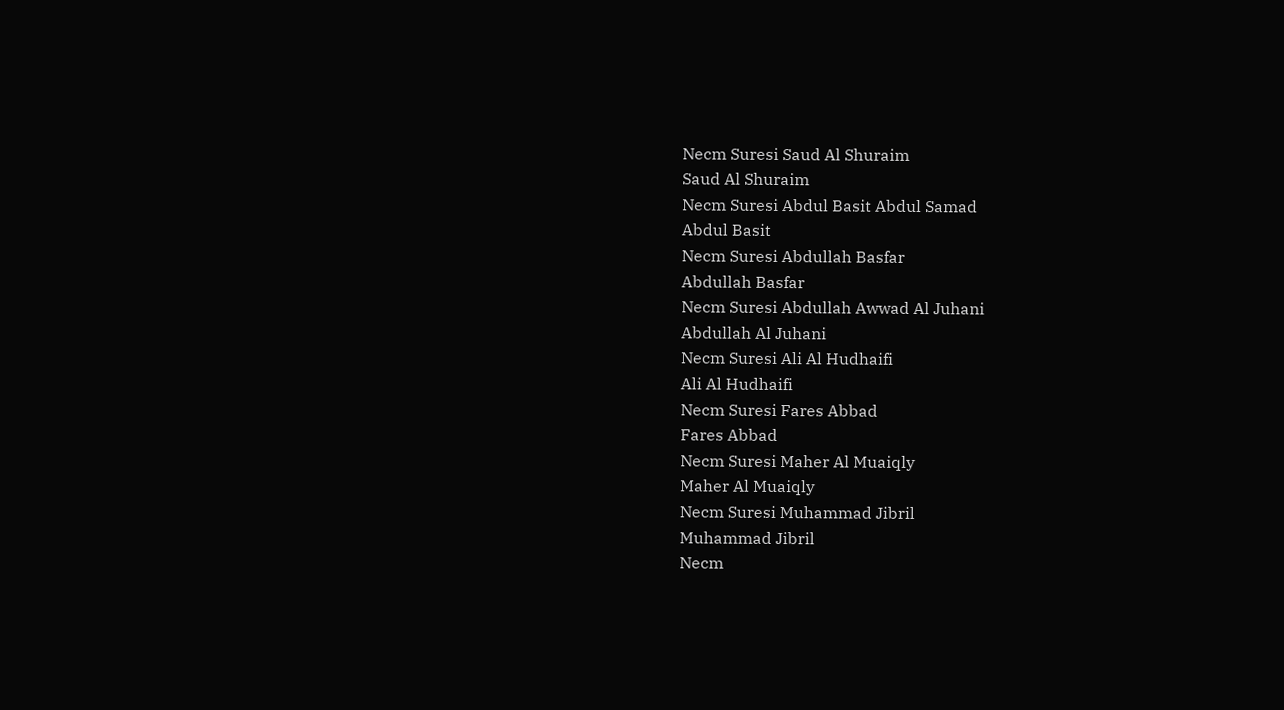Necm Suresi Saud Al Shuraim
Saud Al Shuraim
Necm Suresi Abdul Basit Abdul Samad
Abdul Basit
Necm Suresi Abdullah Basfar
Abdullah Basfar
Necm Suresi Abdullah Awwad Al Juhani
Abdullah Al Juhani
Necm Suresi Ali Al Hudhaifi
Ali Al Hudhaifi
Necm Suresi Fares Abbad
Fares Abbad
Necm Suresi Maher Al Muaiqly
Maher Al Muaiqly
Necm Suresi Muhammad Jibril
Muhammad Jibril
Necm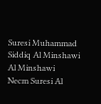Suresi Muhammad Siddiq Al Minshawi
Al Minshawi
Necm Suresi Al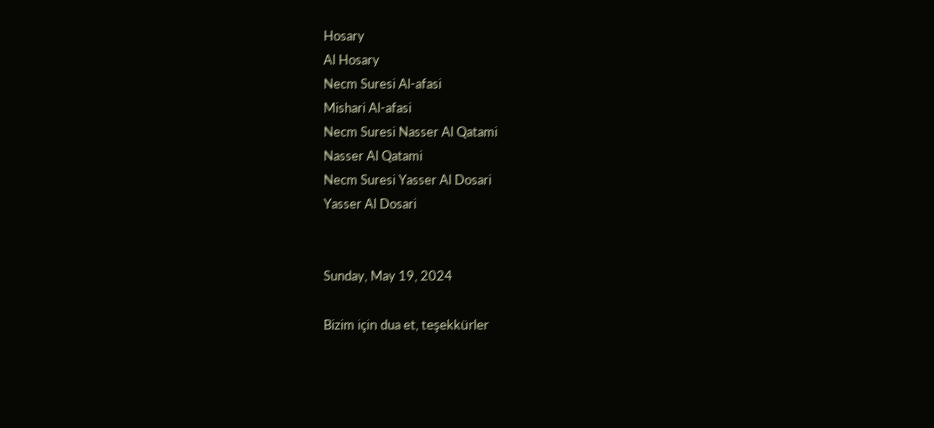Hosary
Al Hosary
Necm Suresi Al-afasi
Mishari Al-afasi
Necm Suresi Nasser Al Qatami
Nasser Al Qatami
Necm Suresi Yasser Al Dosari
Yasser Al Dosari


Sunday, May 19, 2024

Bizim için dua et, teşekkürler